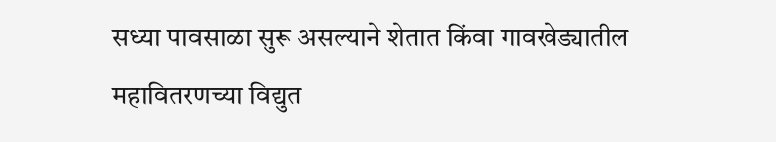सध्या पावसाळा सुरू असल्याने शेतात किंवा गावखेड्यातील महावितरणच्या विद्युत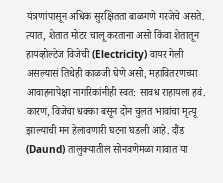यंत्रणांपासून अधिक सुरक्षितता बाळगणे गरजेचे असते. त्यात, शेतात मोटर चालू करताना असो किंवा शेतातून हायव्होल्टेज विजेची (Electricity) वायर गेली असल्यासं तिथेही काळजी घेणे असो, महावितरणच्या आवाहनापेक्षा नागरिकांनीही स्वत: सावध राहायला हवं. कारण, विजेचा धक्का बसून दोन चुलत भावांचा मृत्यू झाल्याची मन हेलावणारी घटना घडली आहे. दौंड (Daund) तालुक्यातील सोनवणेमळा गावात या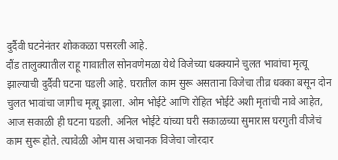दुर्दैवी घटनेनंतर शोककळा पसरली आहे.
दौंड तालुक्यातील राहू गावातील सोनवणेमळा येथे विजेच्या धक्क्याने चुलत भावांचा मृत्यू झाल्याची दुर्दैवी घटना घडली आहे. घरातील काम सुरू असताना विजेचा तीव्र धक्का बसून दोन चुलत भावांचा जागीच मृत्यू झाला. ओम भोईटे आणि रोहित भोईटे अशी मृतांची नावे आहेत, आज सकाळी ही घटना घडली. अनिल भोईटे यांच्या घरी सकाळच्या सुमारास घरगुती वीजेचं काम सुरू होते. त्यावेळी ओम यास अचानक विजेचा जोरदार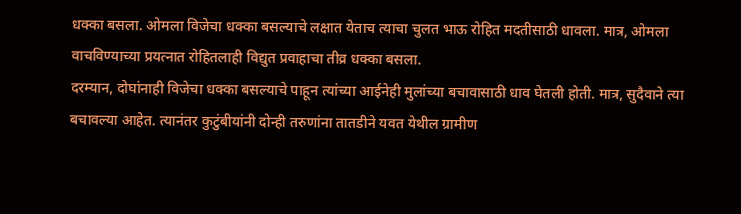धक्का बसला. ओमला विजेचा धक्का बसल्याचे लक्षात येताच त्याचा चुलत भाऊ रोहित मदतीसाठी धावला. मात्र, ओमला वाचविण्याच्या प्रयत्नात रोहितलाही विद्युत प्रवाहाचा तीव्र धक्का बसला.
दरम्यान, दोघांनाही विजेचा धक्का बसल्याचे पाहून त्यांच्या आईनेही मुलांच्या बचावासाठी धाव घेतली होती. मात्र, सुदैवाने त्या बचावल्या आहेत. त्यानंतर कुटुंबीयांनी दोन्ही तरुणांना तातडीने यवत येथील ग्रामीण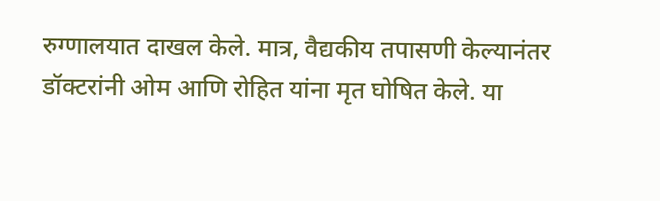रुग्णालयात दाखल केले. मात्र, वैद्यकीय तपासणी केल्यानंतर डॉक्टरांनी ओम आणि रोहित यांना मृत घोषित केले. या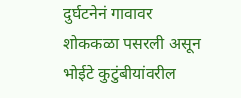दुर्घटनेनं गावावर शोककळा पसरली असून भोईटे कुटुंबीयांवरील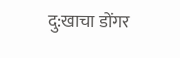दु:खाचा डोंगर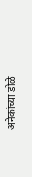अनेकांच्या डोळे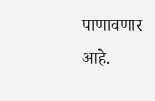पाणावणार आहे.